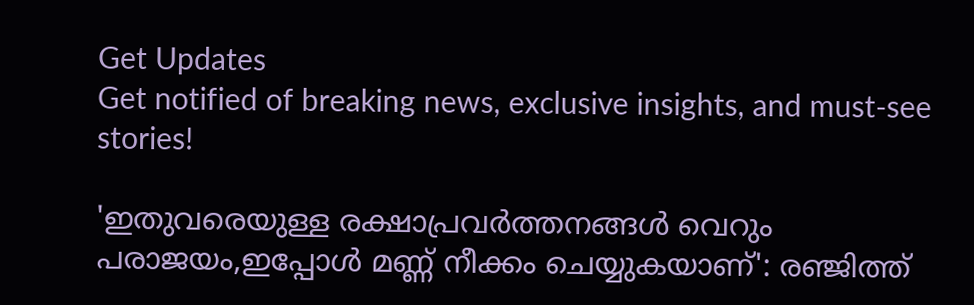Get Updates
Get notified of breaking news, exclusive insights, and must-see stories!

'ഇതുവരെയുള്ള രക്ഷാപ്രവർത്തനങ്ങൾ വെറും പരാജയം,ഇപ്പോൾ മണ്ണ് നീക്കം ചെയ്യുകയാണ്': ര‍ഞ്ജിത്ത്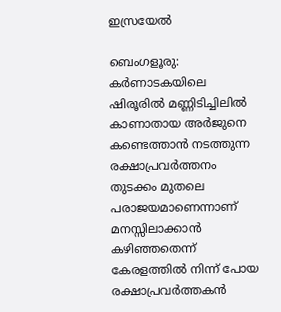ഇസ്രയേൽ

ബെംഗളൂരു: കർണാടകയിലെ ഷിരൂരിൽ മണ്ണിടിച്ചിലിൽ കാണാതായ അർജുനെ കണ്ടെത്താൻ നടത്തുന്ന രക്ഷാപ്രവർത്തനം തുടക്കം മുതലെ പരാജയമാണെന്നാണ് മനസ്സിലാക്കാൻ കഴിഞ്ഞതെന്ന് കേരളത്തിൽ നിന്ന് പോയ രക്ഷാപ്രവർത്തകൻ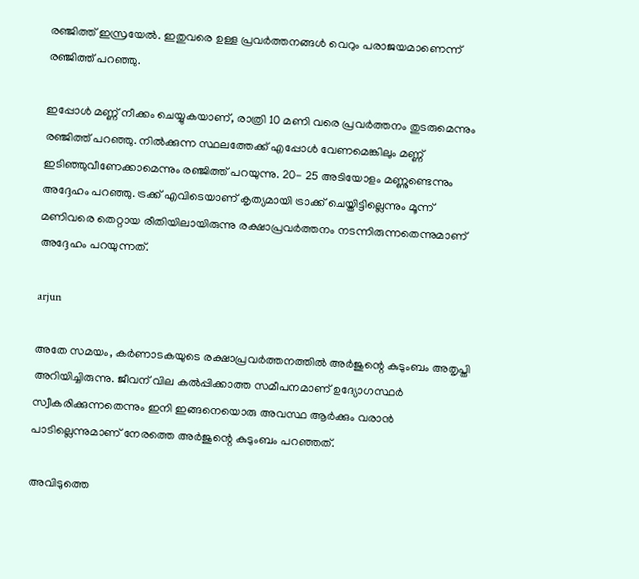ര‍ഞ്ജിത്ത് ഇസ്രയേൽ. ഇതുവരെ ഉള്ള പ്രവർത്തനങ്ങൾ വെറും പരാജയമാണെന്ന് രഞ്ജിത്ത് പറഞ്ഞു.

ഇപ്പോൾ മണ്ണ് നീക്കം ചെയ്യുകയാണ്, രാത്രി 10 മണി വരെ പ്രവർത്തനം തുടരുമെന്നും രഞ്ജിത്ത് പറഞ്ഞു. നിൽക്കുന്ന സ്ഥലത്തേക്ക് എപ്പോൾ വേണമെങ്കിലും മണ്ണ് ഇടിഞ്ഞുവീണേക്കാമെന്നും രഞ്ജിത്ത് പറയുന്നു. 20- 25 അടിയോളം മണ്ണുണ്ടെന്നും അദ്ദേഹം പറഞ്ഞു. ട്രക്ക് എവിടെയാണ് കൃത്യമായി ട്രാക്ക് ചെയ്തിട്ടില്ലെന്നും മൂന്ന് മണിവരെ തെറ്റായ രീതിയിലായിരുന്നു രക്ഷാപ്രവർത്തനം നടന്നിരുന്നതെന്നുമാണ് അദ്ദേഹം പറയുന്നത്.

arjun

അതേ സമയം, കർണാടകയുടെ രക്ഷാപ്രവർത്തനത്തിൽ അർജുന്റെ കുടുംബം അതൃപ്തി അറിയിച്ചിരുന്നു. ജീവന് വില കൽപ്പിക്കാത്ത സമീപനമാണ് ഉദ്യോഗസ്ഥർ സ്വീകരിക്കുന്നതെന്നും ഇനി ഇങ്ങനെയൊരു അവസ്ഥ ആർക്കും വരാൻ പാടില്ലെന്നുമാണ് നേരത്തെ അർജുന്റെ കുടുംബം പറഞ്ഞത്.

അവിടുത്തെ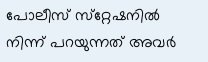പോലീസ് സ്‌റ്റേഷനിൽ നിന്ന് പറയുന്നത് അവർ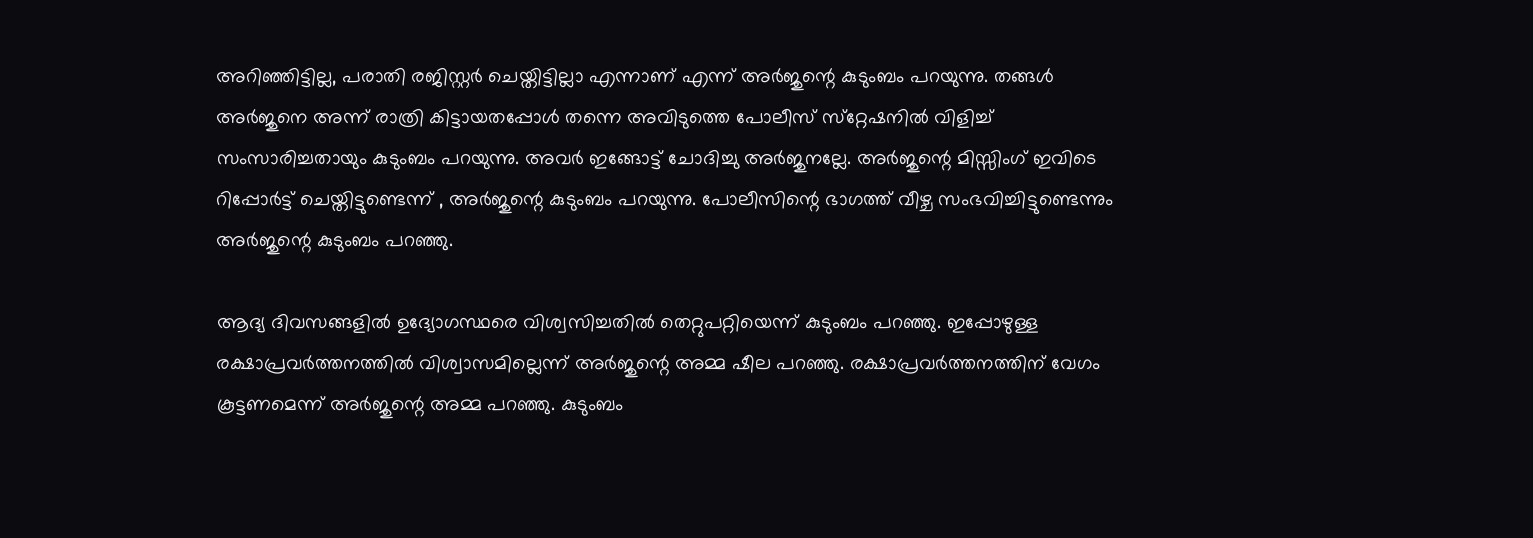അറിഞ്ഞിട്ടില്ല, പരാതി രജിസ്റ്റർ ചെയ്തിട്ടില്ലാ എന്നാണ് എന്ന് അർജുന്റെ കുടുംബം പറയുന്നു. തങ്ങൾ അർ‌ജുനെ അന്ന് രാത്രി കിട്ടായതപ്പോൾ തന്നെ അവിടുത്തെ പോലീസ് സ്‌റ്റേഷനിൽ വിളിച്ച് സംസാരിച്ചതായും കുടുംബം പറയുന്നു. അവർ ഇങ്ങോട്ട് ചോദിച്ചു അർജുനല്ലേ. അർജുന്റെ മിസ്സിംഗ് ഇവിടെ റിപ്പോർട്ട് ചെയ്തിട്ടുണ്ടെന്ന് , അർജുന്റെ കുടുംബം പറയുന്നു. പോലീസിന്റെ ഭാഗത്ത് വീഴ്ച സംഭവിച്ചിട്ടുണ്ടെന്നും അർജുന്റെ കുടുംബം പറഞ്ഞു.

ആദ്യ ദിവസങ്ങളിൽ ഉദ്യോഗസ്ഥരെ വിശ്വസിച്ചതിൽ തെറ്റുപറ്റിയെന്ന് കുടുംബം പറഞ്ഞു. ഇപ്പോഴുള്ള രക്ഷാപ്രവർത്തനത്തിൽ വിശ്വാസമില്ലെന്ന് അർജുന്റെ അമ്മ ഷീല പറഞ്ഞു. രക്ഷാപ്രവർത്തനത്തിന് വേഗം കൂട്ടണമെന്ന് അർജുന്റെ അമ്മ പറഞ്ഞു. കുടുംബം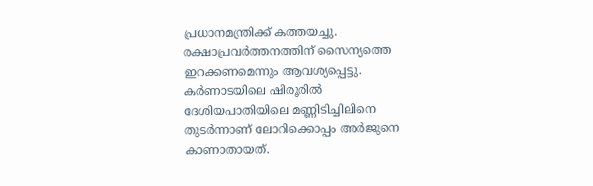പ്രധാനമന്ത്രിക്ക് കത്തയച്ചു. രക്ഷാപ്രവർത്തനത്തിന് സൈന്യത്തെ ഇറക്കണമെന്നും ആവശ്യപ്പെട്ടു. കർണാടയിലെ ഷിരൂരിൽ ദേശിയപാതിയിലെ മണ്ണിടിച്ചിലിനെ തുടർന്നാണ് ലോറിക്കൊപ്പം അർജുനെ കാണാതായത്.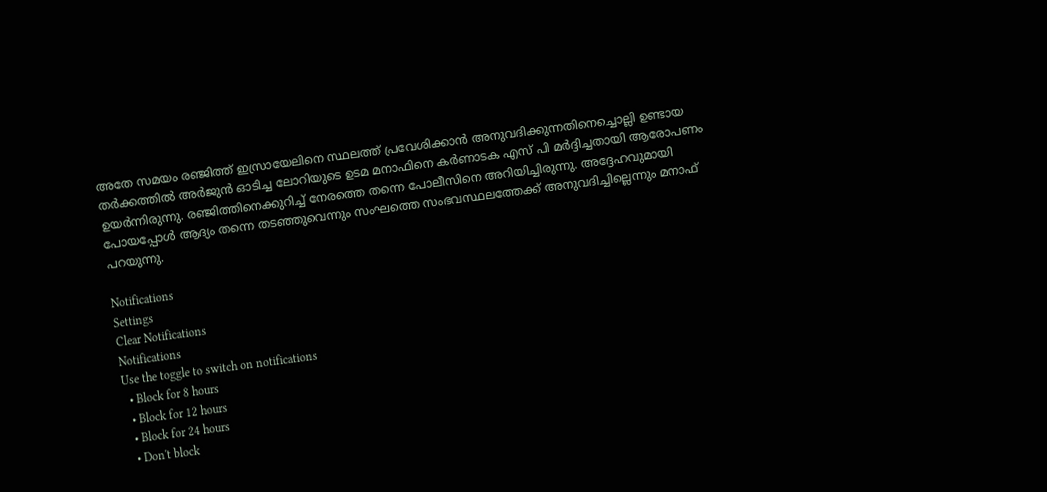അതേ സമയം രഞ്ജിത്ത് ഇസ്രായേലിനെ സ്ഥലത്ത് പ്രവേശിക്കാൻ അനുവദിക്കുന്നതിനെച്ചൊല്ലി ഉണ്ടായ തർക്കത്തിൽ അർജുൻ ഓടിച്ച ലോറിയുടെ ഉടമ മനാഫിനെ കർണാടക എസ് പി മർദ്ദിച്ചതായി ആരോപണം ഉയർന്നിരുന്നു. രഞ്ജിത്തിനെക്കുറിച്ച് നേരത്തെ തന്നെ പോലീസിനെ അറിയിച്ചിരുന്നു. അദ്ദേഹവുമായി പോയപ്പോൾ ആദ്യം തന്നെ തടഞ്ഞുവെന്നും സംഘത്തെ സംഭവസ്ഥലത്തേക്ക് അനുവദിച്ചില്ലെന്നും മനാഫ് പറയുന്നു.

Notifications
Settings
Clear Notifications
Notifications
Use the toggle to switch on notifications
  • Block for 8 hours
  • Block for 12 hours
  • Block for 24 hours
  • Don't block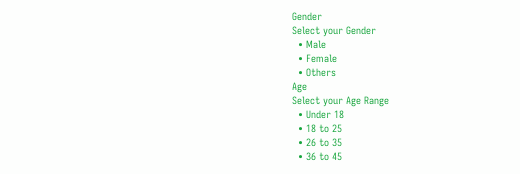Gender
Select your Gender
  • Male
  • Female
  • Others
Age
Select your Age Range
  • Under 18
  • 18 to 25
  • 26 to 35
  • 36 to 45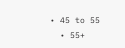• 45 to 55
  • 55+